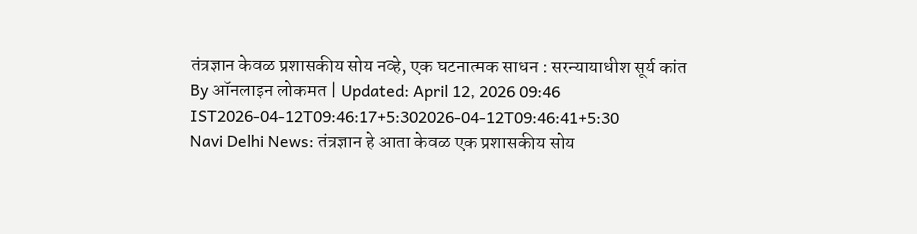तंत्रज्ञान केवळ प्रशासकीय सोय नव्हे, एक घटनात्मक साधन : सरन्यायाधीश सूर्य कांत
By ऑनलाइन लोकमत | Updated: April 12, 2026 09:46 IST2026-04-12T09:46:17+5:302026-04-12T09:46:41+5:30
Navi Delhi News: तंत्रज्ञान हे आता केवळ एक प्रशासकीय सोय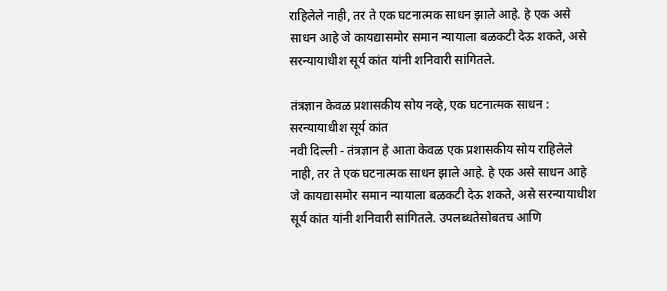राहिलेले नाही, तर ते एक घटनात्मक साधन झाले आहे. हे एक असे साधन आहे जे कायद्यासमोर समान न्यायाला बळकटी देऊ शकते, असे सरन्यायाधीश सूर्य कांत यांनी शनिवारी सांगितले.

तंत्रज्ञान केवळ प्रशासकीय सोय नव्हे, एक घटनात्मक साधन : सरन्यायाधीश सूर्य कांत
नवी दिल्ली - तंत्रज्ञान हे आता केवळ एक प्रशासकीय सोय राहिलेले नाही, तर ते एक घटनात्मक साधन झाले आहे. हे एक असे साधन आहे जे कायद्यासमोर समान न्यायाला बळकटी देऊ शकते, असे सरन्यायाधीश सूर्य कांत यांनी शनिवारी सांगितले. उपलब्धतेसोबतच आणि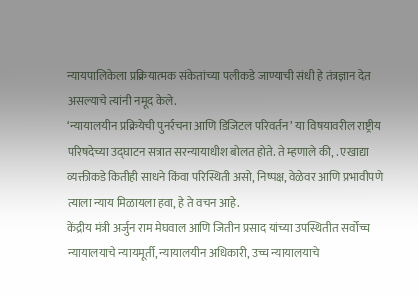न्यायपालिकेला प्रक्रियात्मक संकेतांच्या पलीकडे जाण्याची संधी हे तंत्रज्ञान देत असल्याचे त्यांनी नमूद केले.
‘न्यायालयीन प्रक्रियेची पुनर्रचना आणि डिजिटल परिवर्तन’ या विषयावरील राष्ट्रीय परिषदेच्या उद्घाटन सत्रात सरन्यायाधीश बोलत होते. ते म्हणाले की, . एखाद्या व्यक्तीकडे कितीही साधने किंवा परिस्थिती असो, निष्पक्ष, वेळेवर आणि प्रभावीपणे त्याला न्याय मिळायला हवा, हे ते वचन आहे.
केंद्रीय मंत्री अर्जुन राम मेघवाल आणि जितीन प्रसाद यांच्या उपस्थितीत सर्वोच्च न्यायालयाचे न्यायमूर्ती, न्यायालयीन अधिकारी, उच्च न्यायालयाचे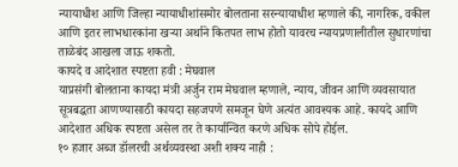न्यायाधीश आणि जिल्हा न्यायाधीशांसमोर बोलताना सरन्यायाधीश म्हणाले की, नागरिक, वकील आणि इतर लाभधारकांना खऱ्या अर्थाने कितपत लाभ होतो यावरच न्यायप्रणालीतील सुधारणांचा ताळेबंद आखला जाऊ शकतो.
कायदे व आदेशात स्पष्टता हवी : मेघवाल
याप्रसंगी बोलताना कायदा मंत्री अर्जुन राम मेघवाल म्हणाले, न्याय, जीवन आणि व्यवसायात सूत्रबद्धता आणण्यासाठी कायदा सहजपणे समजून घेणे अत्यंत आवश्यक आहे. कायदे आणि आदेशात अधिक स्पष्टता असेल तर ते कार्यान्वित करणे अधिक सोपे होईल.
१० हजार अब्ज डॉलरची अर्थव्यवस्था अशी शक्य नाही :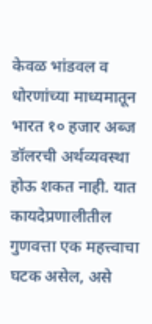केवळ भांडवल व धोरणांच्या माध्यमातून भारत १० हजार अब्ज डॉलरची अर्थव्यवस्था होऊ शकत नाही. यात कायदेप्रणालीतील गुणवत्ता एक महत्त्वाचा घटक असेल, असे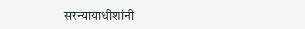सरन्यायाधीशांनी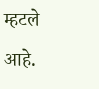म्हटले आहे.